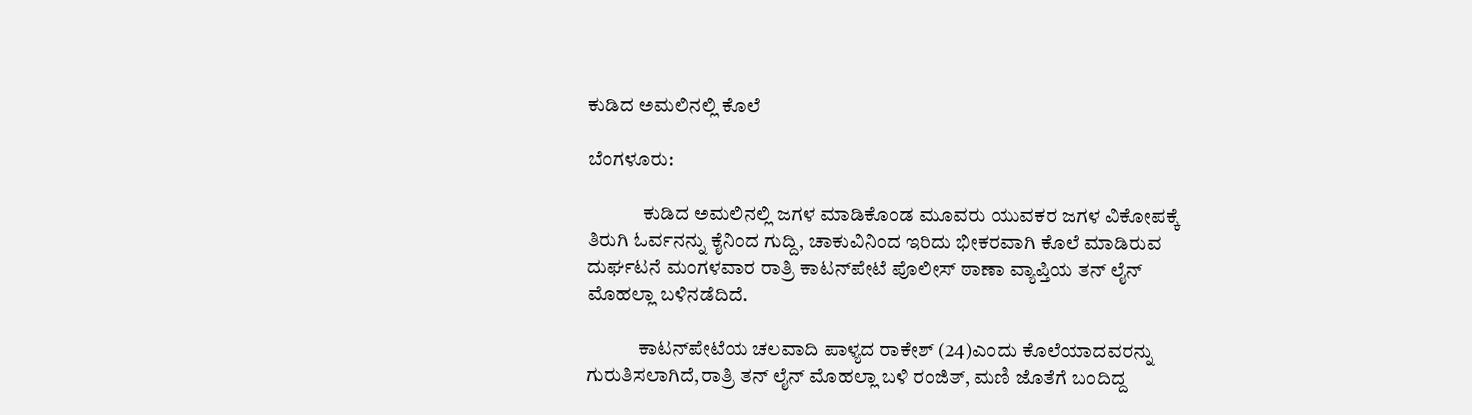ಕುಡಿದ ಅಮಲಿನಲ್ಲಿ ಕೊಲೆ

ಬೆಂಗಳೂರು:

              ಕುಡಿದ ಅಮಲಿನಲ್ಲಿ ಜಗಳ ಮಾಡಿಕೊಂಡ ಮೂವರು ಯುವಕರ ಜಗಳ ವಿಕೋಪಕ್ಕೆ ತಿರುಗಿ ಓರ್ವನನ್ನು ಕೈನಿಂದ ಗುದ್ದಿ, ಚಾಕುವಿನಿಂದ ಇರಿದು ಭೀಕರವಾಗಿ ಕೊಲೆ ಮಾಡಿರುವ ದುರ್ಘಟನೆ ಮಂಗಳವಾರ ರಾತ್ರಿ ಕಾಟನ್‍ಪೇಟೆ ಪೊಲೀಸ್ ಠಾಣಾ ವ್ಯಾಪ್ತಿಯ ತನ್ ಲೈನ್ ಮೊಹಲ್ಲಾ ಬಳಿನಡೆದಿದೆ.

             ಕಾಟನ್‍ಪೇಟೆಯ ಚಲವಾದಿ ಪಾಳ್ಯದ ರಾಕೇಶ್ (24)ಎಂದು ಕೊಲೆಯಾದವರನ್ನು ಗುರುತಿಸಲಾಗಿದೆ,ರಾತ್ರಿ ತನ್ ಲೈನ್ ಮೊಹಲ್ಲಾ ಬಳಿ ರಂಜಿತ್, ಮಣಿ ಜೊತೆಗೆ ಬಂದಿದ್ದ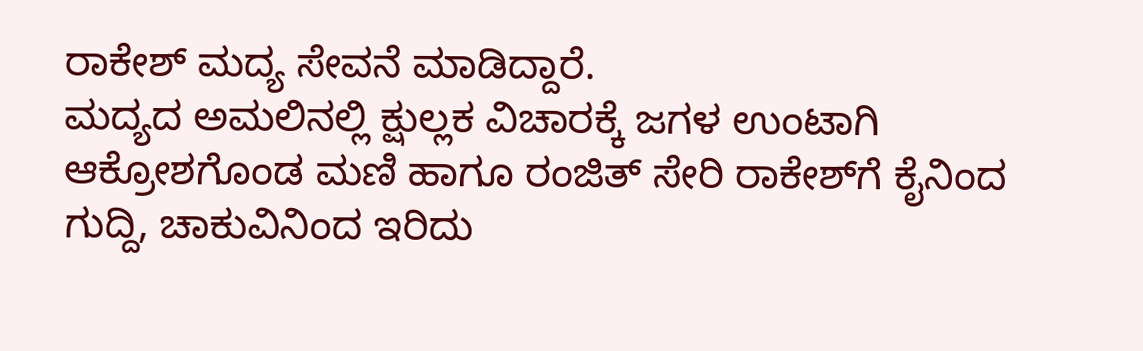ರಾಕೇಶ್ ಮದ್ಯ ಸೇವನೆ ಮಾಡಿದ್ದಾರೆ.
ಮದ್ಯದ ಅಮಲಿನಲ್ಲಿ ಕ್ಷುಲ್ಲಕ ವಿಚಾರಕ್ಕೆ ಜಗಳ ಉಂಟಾಗಿ ಆಕ್ರೋಶಗೊಂಡ ಮಣಿ ಹಾಗೂ ರಂಜಿತ್ ಸೇರಿ ರಾಕೇಶ್‍ಗೆ ಕೈನಿಂದ ಗುದ್ದಿ, ಚಾಕುವಿನಿಂದ ಇರಿದು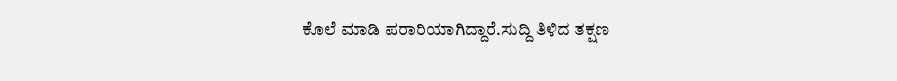ಕೊಲೆ ಮಾಡಿ ಪರಾರಿಯಾಗಿದ್ದಾರೆ.ಸುದ್ದಿ ತಿಳಿದ ತಕ್ಷಣ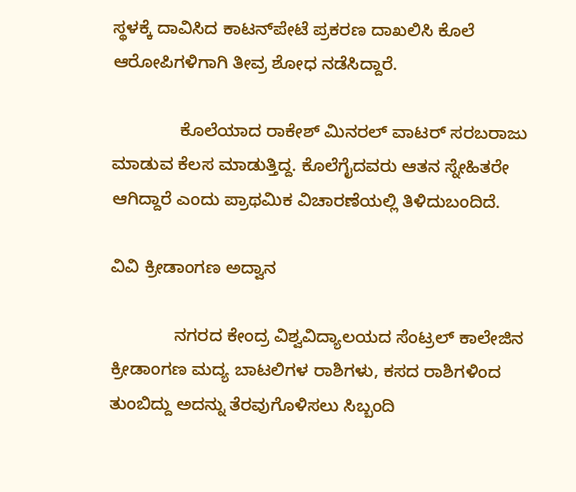ಸ್ಥಳಕ್ಕೆ ದಾವಿಸಿದ ಕಾಟನ್‍ಪೇಟೆ ಪ್ರಕರಣ ದಾಖಲಿಸಿ ಕೊಲೆ ಆರೋಪಿಗಳಿಗಾಗಿ ತೀವ್ರ ಶೋಧ ನಡೆಸಿದ್ದಾರೆ.

              ಕೊಲೆಯಾದ ರಾಕೇಶ್ ಮಿನರಲ್ ವಾಟರ್ ಸರಬರಾಜು ಮಾಡುವ ಕೆಲಸ ಮಾಡುತ್ತಿದ್ದ. ಕೊಲೆಗೈದವರು ಆತನ ಸ್ನೇಹಿತರೇ ಆಗಿದ್ದಾರೆ ಎಂದು ಪ್ರಾಥಮಿಕ ವಿಚಾರಣೆಯಲ್ಲಿ ತಿಳಿದುಬಂದಿದೆ.

ವಿವಿ ಕ್ರೀಡಾಂಗಣ ಅದ್ವಾನ

             ನಗರದ ಕೇಂದ್ರ ವಿಶ್ವವಿದ್ಯಾಲಯದ ಸೆಂಟ್ರಲ್ ಕಾಲೇಜಿನ ಕ್ರೀಡಾಂಗಣ ಮದ್ಯ ಬಾಟಲಿಗಳ ರಾಶಿಗಳು, ಕಸದ ರಾಶಿಗಳಿಂದ ತುಂಬಿದ್ದು ಅದನ್ನು ತೆರವುಗೊಳಿಸಲು ಸಿಬ್ಬಂದಿ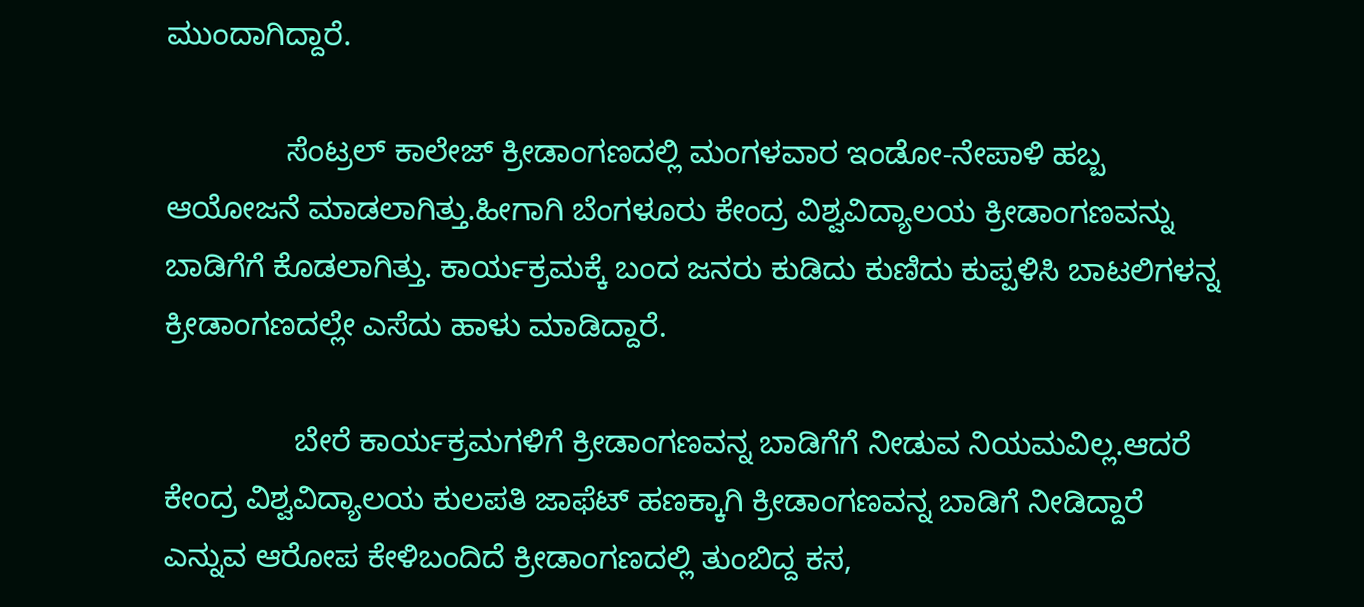ಮುಂದಾಗಿದ್ದಾರೆ.

              ಸೆಂಟ್ರಲ್ ಕಾಲೇಜ್ ಕ್ರೀಡಾಂಗಣದಲ್ಲಿ ಮಂಗಳವಾರ ಇಂಡೋ-ನೇಪಾಳಿ ಹಬ್ಬ ಆಯೋಜನೆ ಮಾಡಲಾಗಿತ್ತು.ಹೀಗಾಗಿ ಬೆಂಗಳೂರು ಕೇಂದ್ರ ವಿಶ್ವವಿದ್ಯಾಲಯ ಕ್ರೀಡಾಂಗಣವನ್ನು ಬಾಡಿಗೆಗೆ ಕೊಡಲಾಗಿತ್ತು. ಕಾರ್ಯಕ್ರಮಕ್ಕೆ ಬಂದ ಜನರು ಕುಡಿದು ಕುಣಿದು ಕುಪ್ಪಳಿಸಿ ಬಾಟಲಿಗಳನ್ನ ಕ್ರೀಡಾಂಗಣದಲ್ಲೇ ಎಸೆದು ಹಾಳು ಮಾಡಿದ್ದಾರೆ.

               ಬೇರೆ ಕಾರ್ಯಕ್ರಮಗಳಿಗೆ ಕ್ರೀಡಾಂಗಣವನ್ನ ಬಾಡಿಗೆಗೆ ನೀಡುವ ನಿಯಮವಿಲ್ಲ.ಆದರೆ ಕೇಂದ್ರ ವಿಶ್ವವಿದ್ಯಾಲಯ ಕುಲಪತಿ ಜಾಫೆಟ್ ಹಣಕ್ಕಾಗಿ ಕ್ರೀಡಾಂಗಣವನ್ನ ಬಾಡಿಗೆ ನೀಡಿದ್ದಾರೆ ಎನ್ನುವ ಆರೋಪ ಕೇಳಿಬಂದಿದೆ ಕ್ರೀಡಾಂಗಣದಲ್ಲಿ ತುಂಬಿದ್ದ ಕಸ,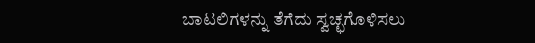ಬಾಟಲಿಗಳನ್ನು ತೆಗೆದು ಸ್ವಚ್ಛಗೊಳಿಸಲು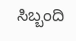ಸಿಬ್ಬಂದಿ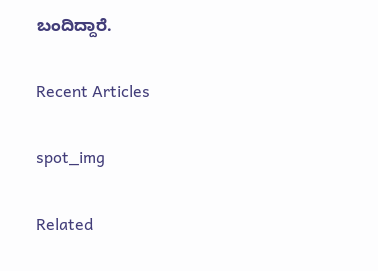ಬಂದಿದ್ದಾರೆ.

Recent Articles

spot_img

Related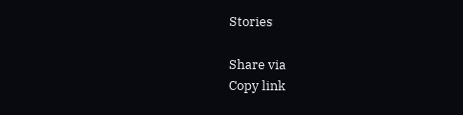Stories

Share via
Copy link